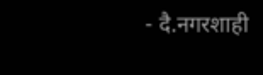- दै.नगरशाही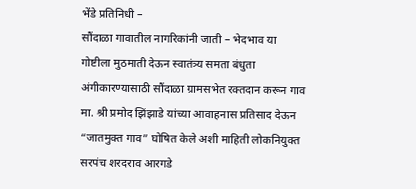भेंडे प्रतिनिधी –
सौंदाळा गावातील नागरिकांनी जाती – भेदभाव या गोष्टीला मुठमाती देऊन स्वातंत्र्य समता बंधुता अंगीकारण्यासाठी सौंदाळा ग्रामसभेत रक्तदान करून गाव मा. श्री प्रमोद झिंझाडे यांच्या आवाहनास प्रतिसाद देऊन “जातमुक्त गाव” घोषित केले अशी माहिती लोकनियुक्त सरपंच शरदराव आरगडे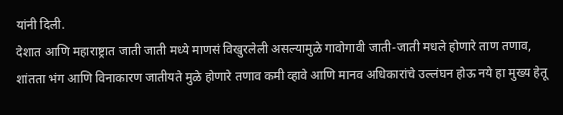यांनी दिली.
देशात आणि महाराष्ट्रात जाती जाती मध्ये माणसं विखुरलेली असल्यामुळे गावोगावी जाती-जाती मधले होणारे ताण तणाव, शांतता भंग आणि विनाकारण जातीयते मुळे होणारे तणाव कमी व्हावे आणि मानव अधिकारांचे उल्लंघन होऊ नये हा मुख्य हेतू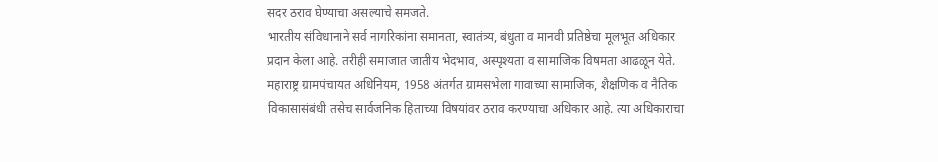सदर ठराव घेण्याचा असल्याचे समजते.
भारतीय संविधानाने सर्व नागरिकांना समानता, स्वातंत्र्य, बंधुता व मानवी प्रतिष्ठेचा मूलभूत अधिकार प्रदान केला आहे. तरीही समाजात जातीय भेदभाव, अस्पृश्यता व सामाजिक विषमता आढळून येते.
महाराष्ट्र ग्रामपंचायत अधिनियम, 1958 अंतर्गत ग्रामसभेला गावाच्या सामाजिक, शैक्षणिक व नैतिक विकासासंबंधी तसेच सार्वजनिक हिताच्या विषयांवर ठराव करण्याचा अधिकार आहे. त्या अधिकाराचा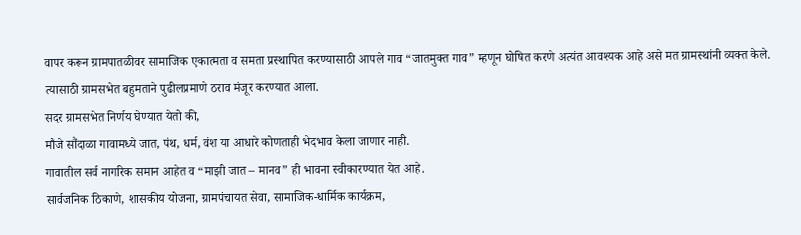वापर करून ग्रामपातळीवर सामाजिक एकात्मता व समता प्रस्थापित करण्यासाठी आपले गाव “जातमुक्त गाव” म्हणून घोषित करणे अत्यंत आवश्यक आहे असे मत ग्रामस्थांनी व्यक्त केले.
त्यासाठी ग्रामसभेत बहुमताने पुढीलप्रमाणे ठराव मंजूर करण्यात आला.
सदर ग्रामसभेत निर्णय घेण्यात येतो की,
मौजे सौंदाळा गावामध्ये जात, पंथ, धर्म, वंश या आधारे कोणताही भेदभाव केला जाणार नाही.
गावातील सर्व नागरिक समान आहेत व “माझी जात – मानव” ही भावना स्वीकारण्यात येत आहे.
सार्वजनिक ठिकाणे, शासकीय योजना, ग्रामपंचायत सेवा, सामाजिक-धार्मिक कार्यक्रम,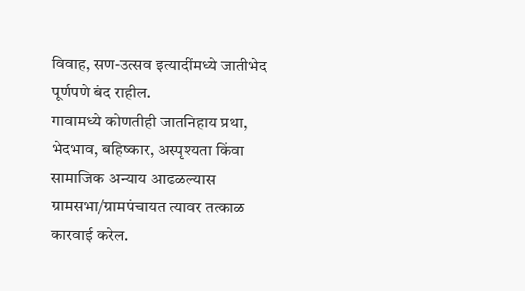विवाह, सण-उत्सव इत्यादींमध्ये जातीभेद पूर्णपणे बंद राहील.
गावामध्ये कोणतीही जातनिहाय प्रथा, भेदभाव, बहिष्कार, अस्पृश्यता किंवा सामाजिक अन्याय आढळल्यास ग्रामसभा/ग्रामपंचायत त्यावर तत्काळ कारवाई करेल.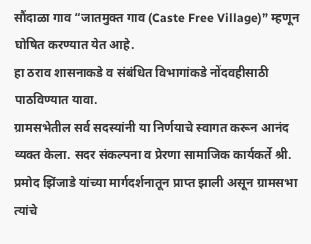सौंदाळा गाव “जातमुक्त गाव (Caste Free Village)” म्हणून घोषित करण्यात येत आहे.
हा ठराव शासनाकडे व संबंधित विभागांकडे नोंदवहीसाठी पाठविण्यात यावा.
ग्रामसभेतील सर्व सदस्यांनी या निर्णयाचे स्वागत करून आनंद व्यक्त केला. सदर संकल्पना व प्रेरणा सामाजिक कार्यकर्ते श्री. प्रमोद झिंजाडे यांच्या मार्गदर्शनातून प्राप्त झाली असून ग्रामसभा त्यांचे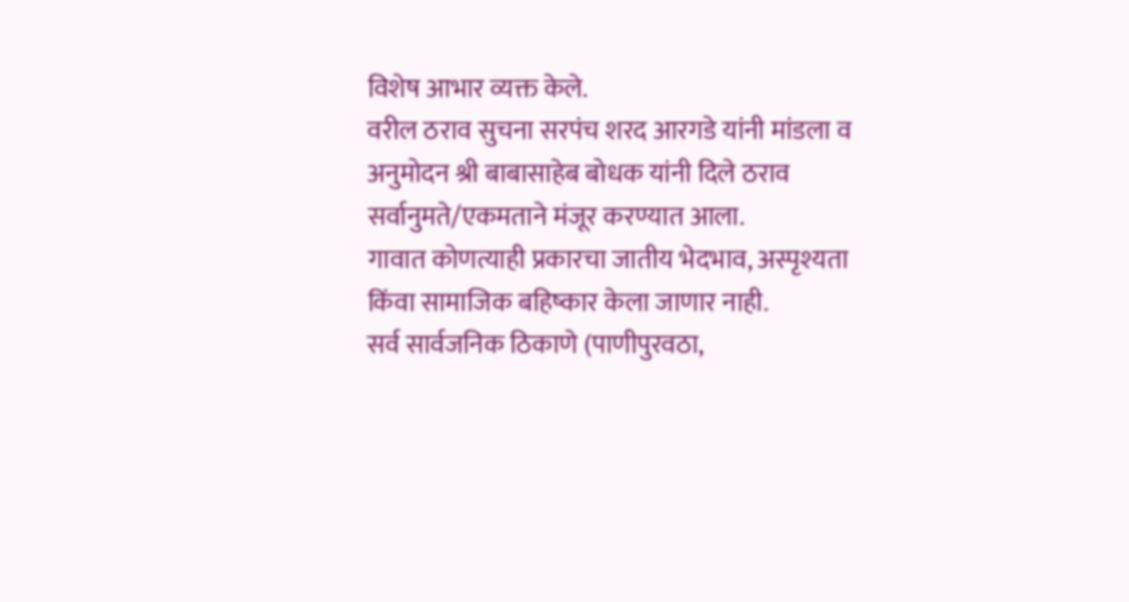विशेष आभार व्यक्त केले.
वरील ठराव सुचना सरपंच शरद आरगडे यांनी मांडला व अनुमोदन श्री बाबासाहेब बोधक यांनी दिले ठराव सर्वानुमते/एकमताने मंजूर करण्यात आला.
गावात कोणत्याही प्रकारचा जातीय भेदभाव, अस्पृश्यता किंवा सामाजिक बहिष्कार केला जाणार नाही.
सर्व सार्वजनिक ठिकाणे (पाणीपुरवठा,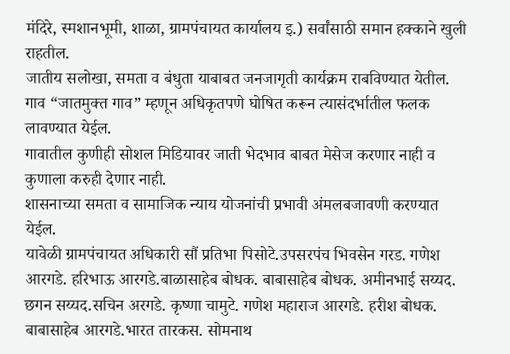मंदिरे, स्मशानभूमी, शाळा, ग्रामपंचायत कार्यालय इ.) सर्वांसाठी समान हक्काने खुली राहतील.
जातीय सलोखा, समता व बंधुता याबाबत जनजागृती कार्यक्रम राबविण्यात येतील.
गाव “जातमुक्त गाव” म्हणून अधिकृतपणे घोषित करून त्यासंदर्भातील फलक लावण्यात येईल.
गावातील कुणीही सोशल मिडियावर जाती भेदभाव बाबत मेसेज करणार नाही व कुणाला करुही देणार नाही.
शासनाच्या समता व सामाजिक न्याय योजनांची प्रभावी अंमलबजावणी करण्यात येईल.
यावेळी ग्रामपंचायत अधिकारी सौं प्रतिभा पिसोटे.उपसरपंच भिवसेन गरड. गणेश आरगडे. हरिभाऊ आरगडे.बाळासाहेब बोधक. बाबासाहेब बोधक. अमीनभाई सय्यद. छगन सय्यद.सचिन अरगडे. कृष्णा चामुटे. गणेश महाराज आरगडे. हरीश बोधक. बाबासाहेब आरगडे.भारत तारकस. सोमनाथ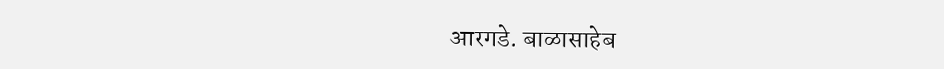आरगडे. बाळासाहेब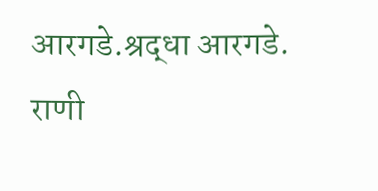आरगडे.श्रद्धा आरगडे. राणी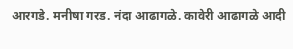आरगडे. मनीषा गरड. नंदा आढागळे. कावेरी आढागळे आदी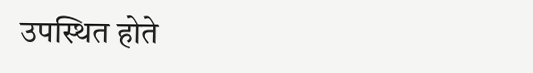उपस्थित होते